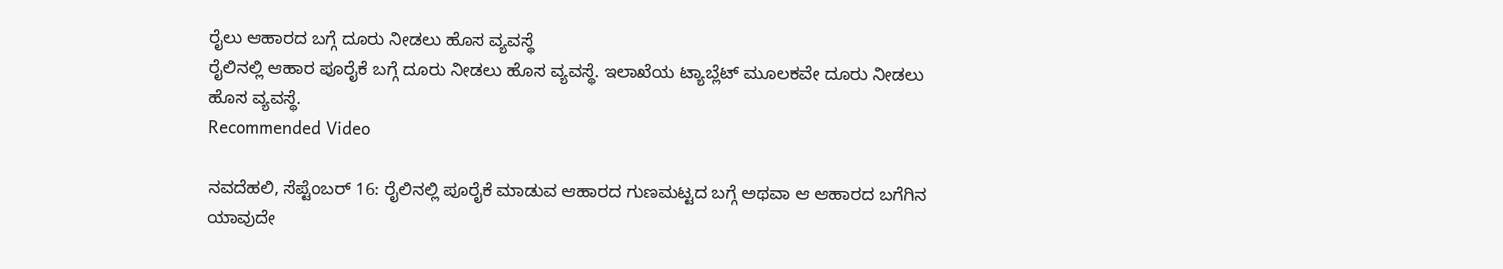ರೈಲು ಆಹಾರದ ಬಗ್ಗೆ ದೂರು ನೀಡಲು ಹೊಸ ವ್ಯವಸ್ಥೆ
ರೈಲಿನಲ್ಲಿ ಆಹಾರ ಪೂರೈಕೆ ಬಗ್ಗೆ ದೂರು ನೀಡಲು ಹೊಸ ವ್ಯವಸ್ಥೆ. ಇಲಾಖೆಯ ಟ್ಯಾಬ್ಲೆಟ್ ಮೂಲಕವೇ ದೂರು ನೀಡಲು ಹೊಸ ವ್ಯವಸ್ಥೆ.
Recommended Video

ನವದೆಹಲಿ, ಸೆಪ್ಟೆಂಬರ್ 16: ರೈಲಿನಲ್ಲಿ ಪೂರೈಕೆ ಮಾಡುವ ಆಹಾರದ ಗುಣಮಟ್ಟದ ಬಗ್ಗೆ ಅಥವಾ ಆ ಆಹಾರದ ಬಗೆಗಿನ ಯಾವುದೇ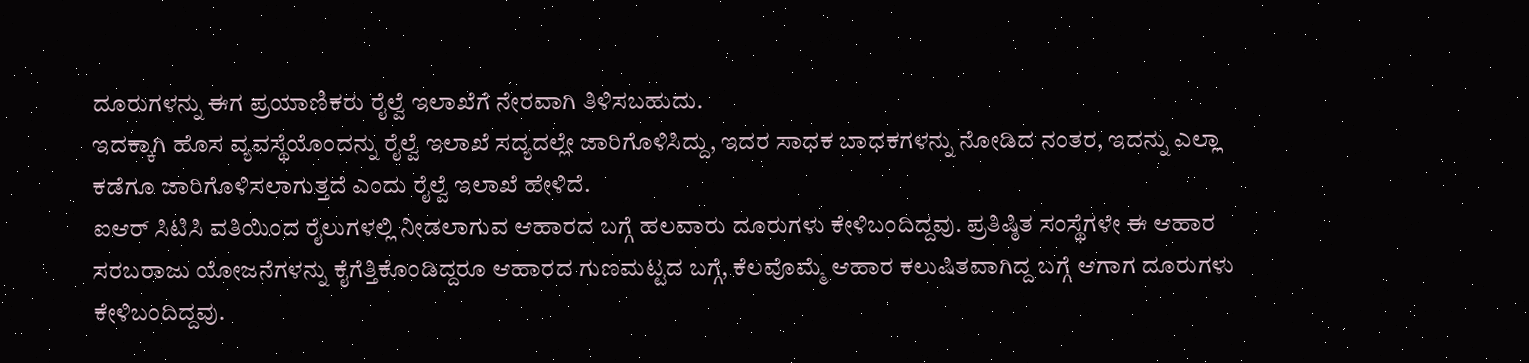ದೂರುಗಳನ್ನು ಈಗ ಪ್ರಯಾಣಿಕರು ರೈಲ್ವೆ ಇಲಾಖೆಗೆ ನೇರವಾಗಿ ತಿಳಿಸಬಹುದು.
ಇದಕ್ಕಾಗಿ ಹೊಸ ವ್ಯವಸ್ಥೆಯೊಂದನ್ನು ರೈಲ್ವೆ ಇಲಾಖೆ ಸದ್ಯದಲ್ಲೇ ಜಾರಿಗೊಳಿಸಿದ್ದು, ಇದರ ಸಾಧಕ ಬಾಧಕಗಳನ್ನು ನೋಡಿದ ನಂತರ, ಇದನ್ನು ಎಲ್ಲಾ ಕಡೆಗೂ ಜಾರಿಗೊಳಿಸಲಾಗುತ್ತದೆ ಎಂದು ರೈಲ್ವೆ ಇಲಾಖೆ ಹೇಳಿದೆ.
ಐಆರ್ ಸಿಟಿಸಿ ವತಿಯಿಂದ ರೈಲುಗಳಲ್ಲಿ ನೀಡಲಾಗುವ ಆಹಾರದ ಬಗ್ಗೆ ಹಲವಾರು ದೂರುಗಳು ಕೇಳಿಬಂದಿದ್ದವು. ಪ್ರತಿಷ್ಠಿತ ಸಂಸ್ಥೆಗಳೇ ಈ ಆಹಾರ ಸರಬರಾಜು ಯೋಜನೆಗಳನ್ನು ಕೈಗೆತ್ತಿಕೊಂಡಿದ್ದರೂ ಆಹಾರದ ಗುಣಮಟ್ಟದ ಬಗ್ಗೆ, ಕೆಲವೊಮ್ಮೆ ಆಹಾರ ಕಲುಷಿತವಾಗಿದ್ದ ಬಗ್ಗೆ ಆಗಾಗ ದೂರುಗಳು ಕೇಳಿಬಂದಿದ್ದವು.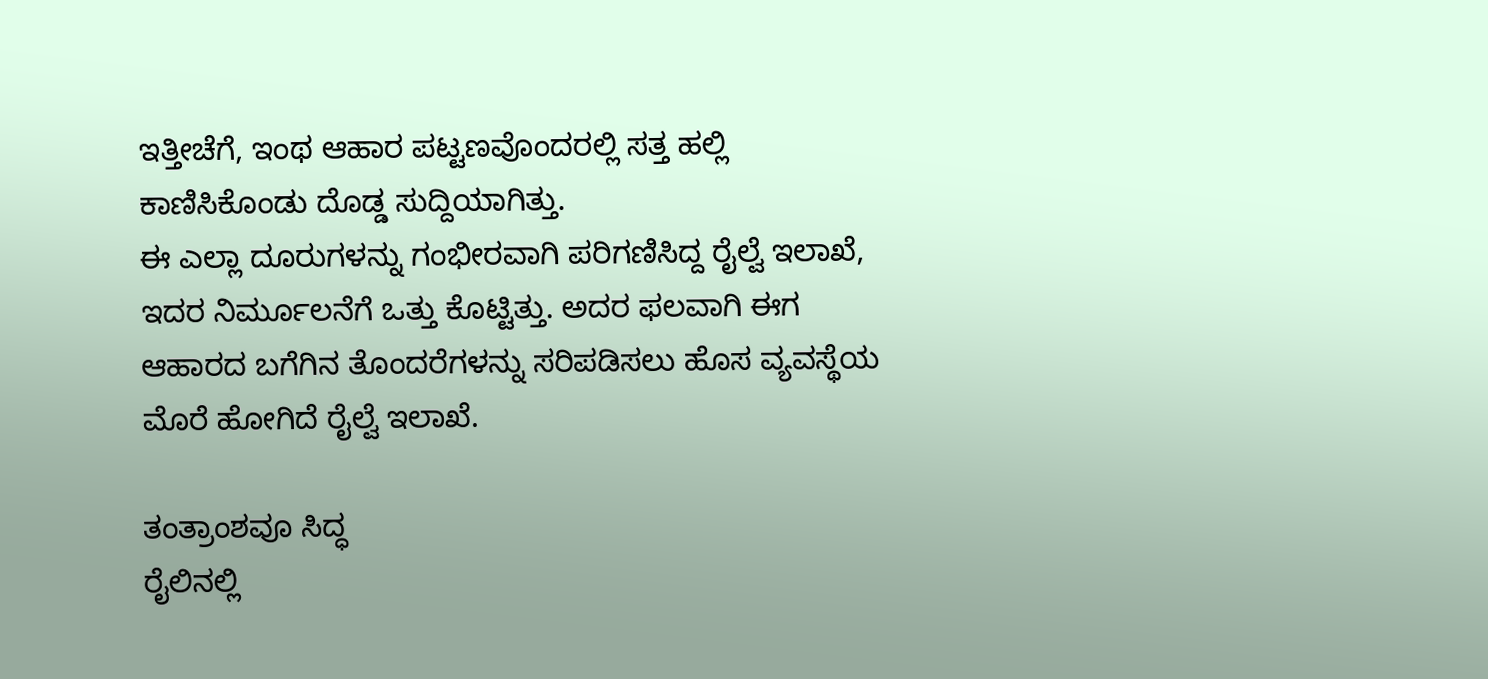ಇತ್ತೀಚೆಗೆ, ಇಂಥ ಆಹಾರ ಪಟ್ಟಣವೊಂದರಲ್ಲಿ ಸತ್ತ ಹಲ್ಲಿ ಕಾಣಿಸಿಕೊಂಡು ದೊಡ್ಡ ಸುದ್ದಿಯಾಗಿತ್ತು.
ಈ ಎಲ್ಲಾ ದೂರುಗಳನ್ನು ಗಂಭೀರವಾಗಿ ಪರಿಗಣಿಸಿದ್ದ ರೈಲ್ವೆ ಇಲಾಖೆ, ಇದರ ನಿರ್ಮೂಲನೆಗೆ ಒತ್ತು ಕೊಟ್ಟಿತ್ತು. ಅದರ ಫಲವಾಗಿ ಈಗ ಆಹಾರದ ಬಗೆಗಿನ ತೊಂದರೆಗಳನ್ನು ಸರಿಪಡಿಸಲು ಹೊಸ ವ್ಯವಸ್ಥೆಯ ಮೊರೆ ಹೋಗಿದೆ ರೈಲ್ವೆ ಇಲಾಖೆ.

ತಂತ್ರಾಂಶವೂ ಸಿದ್ಧ
ರೈಲಿನಲ್ಲಿ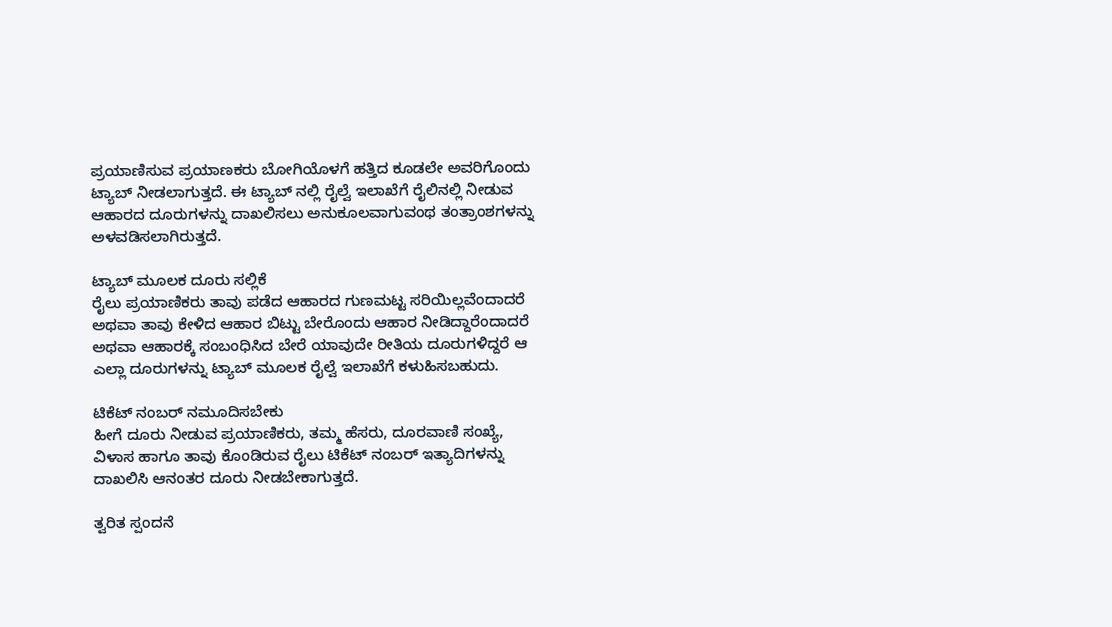ಪ್ರಯಾಣಿಸುವ ಪ್ರಯಾಣಕರು ಬೋಗಿಯೊಳಗೆ ಹತ್ತಿದ ಕೂಡಲೇ ಅವರಿಗೊಂದು ಟ್ಯಾಬ್ ನೀಡಲಾಗುತ್ತದೆ. ಈ ಟ್ಯಾಬ್ ನಲ್ಲಿ ರೈಲ್ವೆ ಇಲಾಖೆಗೆ ರೈಲಿನಲ್ಲಿ ನೀಡುವ ಆಹಾರದ ದೂರುಗಳನ್ನು ದಾಖಲಿಸಲು ಅನುಕೂಲವಾಗುವಂಥ ತಂತ್ರಾಂಶಗಳನ್ನು ಅಳವಡಿಸಲಾಗಿರುತ್ತದೆ.

ಟ್ಯಾಬ್ ಮೂಲಕ ದೂರು ಸಲ್ಲಿಕೆ
ರೈಲು ಪ್ರಯಾಣಿಕರು ತಾವು ಪಡೆದ ಆಹಾರದ ಗುಣಮಟ್ಟ ಸರಿಯಿಲ್ಲವೆಂದಾದರೆ ಅಥವಾ ತಾವು ಕೇಳಿದ ಆಹಾರ ಬಿಟ್ಟು ಬೇರೊಂದು ಆಹಾರ ನೀಡಿದ್ದಾರೆಂದಾದರೆ ಅಥವಾ ಆಹಾರಕ್ಕೆ ಸಂಬಂಧಿಸಿದ ಬೇರೆ ಯಾವುದೇ ರೀತಿಯ ದೂರುಗಳಿದ್ದರೆ ಆ ಎಲ್ಲಾ ದೂರುಗಳನ್ನು ಟ್ಯಾಬ್ ಮೂಲಕ ರೈಲ್ವೆ ಇಲಾಖೆಗೆ ಕಳುಹಿಸಬಹುದು.

ಟಿಕೆಟ್ ನಂಬರ್ ನಮೂದಿಸಬೇಕು
ಹೀಗೆ ದೂರು ನೀಡುವ ಪ್ರಯಾಣಿಕರು, ತಮ್ಮ ಹೆಸರು, ದೂರವಾಣಿ ಸಂಖ್ಯೆ, ವಿಳಾಸ ಹಾಗೂ ತಾವು ಕೊಂಡಿರುವ ರೈಲು ಟಿಕೆಟ್ ನಂಬರ್ ಇತ್ಯಾದಿಗಳನ್ನು ದಾಖಲಿಸಿ ಆನಂತರ ದೂರು ನೀಡಬೇಕಾಗುತ್ತದೆ.

ತ್ವರಿತ ಸ್ಪಂದನೆ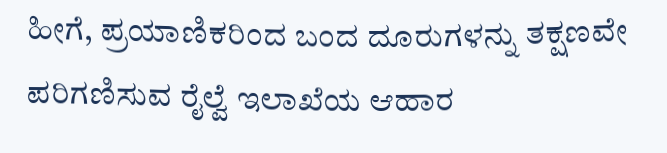ಹೀಗೆ, ಪ್ರಯಾಣಿಕರಿಂದ ಬಂದ ದೂರುಗಳನ್ನು ತಕ್ಷಣವೇ ಪರಿಗಣಿಸುವ ರೈಲ್ವೆ ಇಲಾಖೆಯ ಆಹಾರ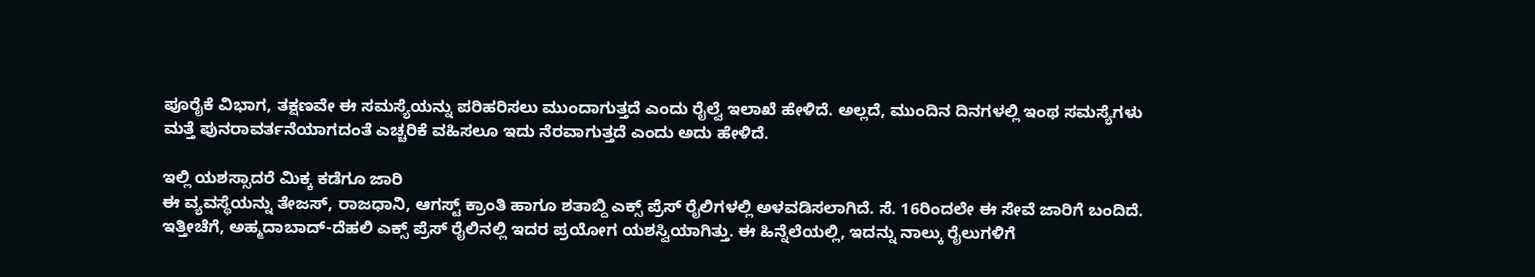ಪೂರೈಕೆ ವಿಭಾಗ, ತಕ್ಷಣವೇ ಈ ಸಮಸ್ಯೆಯನ್ನು ಪರಿಹರಿಸಲು ಮುಂದಾಗುತ್ತದೆ ಎಂದು ರೈಲ್ವೆ ಇಲಾಖೆ ಹೇಳಿದೆ. ಅಲ್ಲದೆ, ಮುಂದಿನ ದಿನಗಳಲ್ಲಿ ಇಂಥ ಸಮಸ್ಯೆಗಳು ಮತ್ತೆ ಪುನರಾವರ್ತನೆಯಾಗದಂತೆ ಎಚ್ಚರಿಕೆ ವಹಿಸಲೂ ಇದು ನೆರವಾಗುತ್ತದೆ ಎಂದು ಅದು ಹೇಳಿದೆ.

ಇಲ್ಲಿ ಯಶಸ್ಸಾದರೆ ಮಿಕ್ಕ ಕಡೆಗೂ ಜಾರಿ
ಈ ವ್ಯವಸ್ಥೆಯನ್ನು ತೇಜಸ್, ರಾಜಧಾನಿ, ಆಗಸ್ಟ್ ಕ್ರಾಂತಿ ಹಾಗೂ ಶತಾಬ್ದಿ ಎಕ್ಸ್ ಪ್ರೆಸ್ ರೈಲಿಗಳಲ್ಲಿ ಅಳವಡಿಸಲಾಗಿದೆ. ಸೆ. 16ರಿಂದಲೇ ಈ ಸೇವೆ ಜಾರಿಗೆ ಬಂದಿದೆ. ಇತ್ತೀಚೆಗೆ, ಅಹ್ಮದಾಬಾದ್-ದೆಹಲಿ ಎಕ್ಸ್ ಪ್ರೆಸ್ ರೈಲಿನಲ್ಲಿ ಇದರ ಪ್ರಯೋಗ ಯಶಸ್ವಿಯಾಗಿತ್ತು. ಈ ಹಿನ್ನೆಲೆಯಲ್ಲಿ, ಇದನ್ನು ನಾಲ್ಕು ರೈಲುಗಳಿಗೆ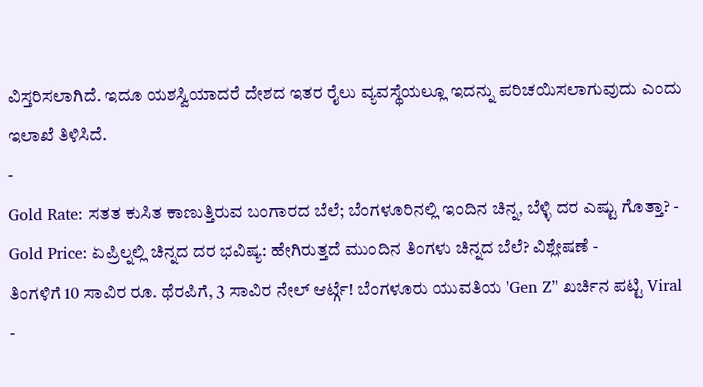ವಿಸ್ತರಿಸಲಾಗಿದೆ. ಇದೂ ಯಶಸ್ವಿಯಾದರೆ ದೇಶದ ಇತರ ರೈಲು ವ್ಯವಸ್ಥೆಯಲ್ಲೂ ಇದನ್ನು ಪರಿಚಯಿಸಲಾಗುವುದು ಎಂದು ಇಲಾಖೆ ತಿಳಿಸಿದೆ.
-
Gold Rate: ಸತತ ಕುಸಿತ ಕಾಣುತ್ತಿರುವ ಬಂಗಾರದ ಬೆಲೆ; ಬೆಂಗಳೂರಿನಲ್ಲಿ ಇಂದಿನ ಚಿನ್ನ, ಬೆಳ್ಳಿ ದರ ಎಷ್ಟು ಗೊತ್ತಾ? -
Gold Price: ಏಪ್ರಿಲ್ನಲ್ಲಿ ಚಿನ್ನದ ದರ ಭವಿಷ್ಯ: ಹೇಗಿರುತ್ತದೆ ಮುಂದಿನ ತಿಂಗಳು ಚಿನ್ನದ ಬೆಲೆ? ವಿಶ್ಲೇಷಣೆ -
ತಿಂಗಳಿಗೆ 10 ಸಾವಿರ ರೂ. ಥೆರಪಿಗೆ, 3 ಸಾವಿರ ನೇಲ್ ಆರ್ಟ್ಗೆ! ಬೆಂಗಳೂರು ಯುವತಿಯ 'Gen Z’' ಖರ್ಚಿನ ಪಟ್ಟಿ Viral -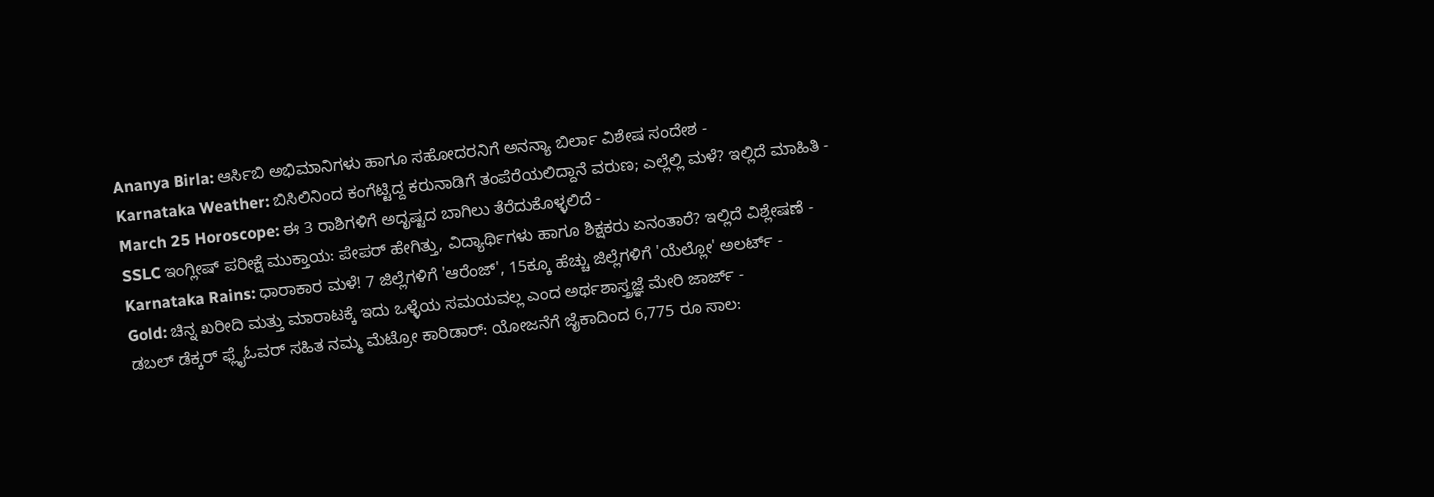Ananya Birla: ಆರ್ಸಿಬಿ ಅಭಿಮಾನಿಗಳು ಹಾಗೂ ಸಹೋದರನಿಗೆ ಅನನ್ಯಾ ಬಿರ್ಲಾ ವಿಶೇಷ ಸಂದೇಶ -
Karnataka Weather: ಬಿಸಿಲಿನಿಂದ ಕಂಗೆಟ್ಟಿದ್ದ ಕರುನಾಡಿಗೆ ತಂಪೆರೆಯಲಿದ್ದಾನೆ ವರುಣ; ಎಲ್ಲೆಲ್ಲಿ ಮಳೆ? ಇಲ್ಲಿದೆ ಮಾಹಿತಿ -
March 25 Horoscope: ಈ 3 ರಾಶಿಗಳಿಗೆ ಅದೃಷ್ಟದ ಬಾಗಿಲು ತೆರೆದುಕೊಳ್ಳಲಿದೆ -
SSLC ಇಂಗ್ಲೀಷ್ ಪರೀಕ್ಷೆ ಮುಕ್ತಾಯ: ಪೇಪರ್ ಹೇಗಿತ್ತು, ವಿದ್ಯಾರ್ಥಿಗಳು ಹಾಗೂ ಶಿಕ್ಷಕರು ಏನಂತಾರೆ? ಇಲ್ಲಿದೆ ವಿಶ್ಲೇಷಣೆ -
Karnataka Rains: ಧಾರಾಕಾರ ಮಳೆ! 7 ಜಿಲ್ಲೆಗಳಿಗೆ 'ಆರೆಂಜ್', 15ಕ್ಕೂ ಹೆಚ್ಚು ಜಿಲ್ಲೆಗಳಿಗೆ 'ಯೆಲ್ಲೋ' ಅಲರ್ಟ್ -
Gold: ಚಿನ್ನ ಖರೀದಿ ಮತ್ತು ಮಾರಾಟಕ್ಕೆ ಇದು ಒಳ್ಳೆಯ ಸಮಯವಲ್ಲ ಎಂದ ಅರ್ಥಶಾಸ್ತ್ರಜ್ಞೆ ಮೇರಿ ಜಾರ್ಜ್ -
ಡಬಲ್ ಡೆಕ್ಕರ್ ಫ್ಲೈಓವರ್ ಸಹಿತ ನಮ್ಮ ಮೆಟ್ರೋ ಕಾರಿಡಾರ್: ಯೋಜನೆಗೆ ಜೈಕಾದಿಂದ 6,775 ರೂ ಸಾಲ: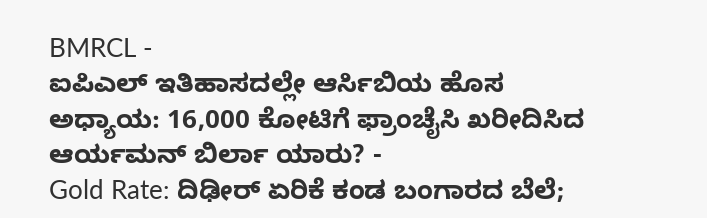BMRCL -
ಐಪಿಎಲ್ ಇತಿಹಾಸದಲ್ಲೇ ಆರ್ಸಿಬಿಯ ಹೊಸ ಅಧ್ಯಾಯ: 16,000 ಕೋಟಿಗೆ ಫ್ರಾಂಚೈಸಿ ಖರೀದಿಸಿದ ಆರ್ಯಮನ್ ಬಿರ್ಲಾ ಯಾರು? -
Gold Rate: ದಿಢೀರ್ ಏರಿಕೆ ಕಂಡ ಬಂಗಾರದ ಬೆಲೆ;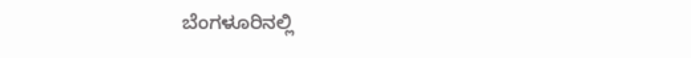ಬೆಂಗಳೂರಿನಲ್ಲಿ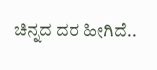ಚಿನ್ನದ ದರ ಹೀಗಿದೆ..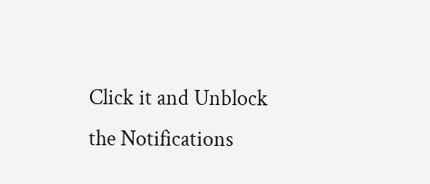Click it and Unblock the Notifications